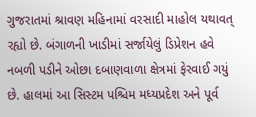ગુજરાતમાં શ્રાવણ મહિનામાં વરસાદી માહોલ યથાવત્ રહ્યો છે. બંગાળની ખાડીમાં સર્જાયેલું ડિપ્રેશન હવે નબળી પડીને ઓછા દબાણવાળા ક્ષેત્રમાં ફેરવાઈ ગયું છે. હાલમાં આ સિસ્ટમ પશ્ચિમ મધ્યપ્રદેશ અને પૂર્વ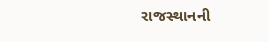રાજસ્થાનની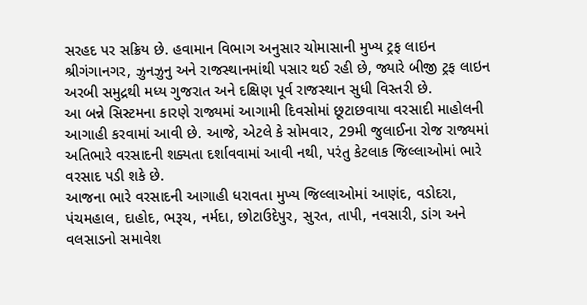સરહદ પર સક્રિય છે. હવામાન વિભાગ અનુસાર ચોમાસાની મુખ્ય ટ્રફ લાઇન શ્રીગંગાનગર, ઝુનઝુનુ અને રાજસ્થાનમાંથી પસાર થઈ રહી છે, જ્યારે બીજી ટ્રફ લાઇન અરબી સમુદ્રથી મધ્ય ગુજરાત અને દક્ષિણ પૂર્વ રાજસ્થાન સુધી વિસ્તરી છે.
આ બન્ને સિસ્ટમના કારણે રાજ્યમાં આગામી દિવસોમાં છૂટાછવાયા વરસાદી માહોલની આગાહી કરવામાં આવી છે. આજે, એટલે કે સોમવાર, 29મી જુલાઈના રોજ રાજ્યમાં અતિભારે વરસાદની શક્યતા દર્શાવવામાં આવી નથી, પરંતુ કેટલાક જિલ્લાઓમાં ભારે વરસાદ પડી શકે છે.
આજના ભારે વરસાદની આગાહી ધરાવતા મુખ્ય જિલ્લાઓમાં આણંદ, વડોદરા, પંચમહાલ, દાહોદ, ભરૂચ, નર્મદા, છોટાઉદેપુર, સુરત, તાપી, નવસારી, ડાંગ અને વલસાડનો સમાવેશ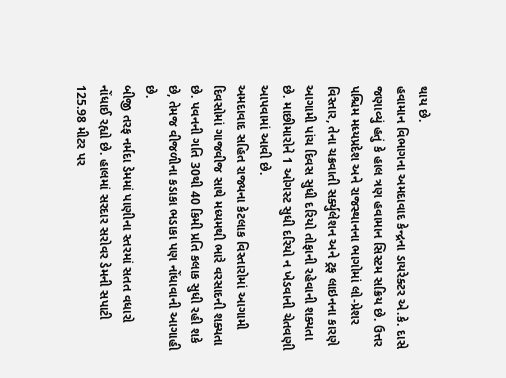થાય છે.
હવામાન વિભાગના અમદાવાદ કેન્દ્રના ડાયરેક્ટર એ.કે. દાસે જણાવ્યું હતું કે હાલ ત્રણ હવામાન સિસ્ટમ સક્રિય છે. ઉત્તર પશ્ચિમ મધ્યપ્રદેશ અને રાજસ્થાનના ભાગોમાં લો-પ્રેશર વિસ્તાર, તેના ચક્રવાતી સર્ક્યુલેશન અને ટ્રફ લાઇનના કારણે આગામી પાંચ દિવસ સુધી દરિયો તોફાની રહેવાની શક્યતા છે. માછીમારોને 1 ઓગસ્ટ સુધી દરિયો ન ખેડવાની ચેતવણી આપવામાં આવી છે.
અમદાવાદ સહિત રાજ્યના કેટલાક વિસ્તારોમાં આગામી દિવસોમાં ગાજવીજ સાથે મધ્યમથી ભારે વરસાદની શક્યતા છે. પવનની ગતિ 30થી 40 કિમી પ્રતિ કલાક સુધી રહી શકે છે, તેમજ વીજળીના કડાકા ભડાકા પણ નોંધાવાની આગાહી છે.
બીજી તરફ નર્મદા ડેમમાં પાણીના સ્તરમાં સતત વધારો નોંધાઈ રહ્યો છે. હાલમાં સરદાર સરોવર ડેમની સપાટી 125.98 મીટર પર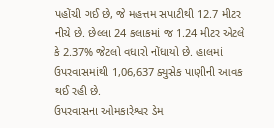પહોંચી ગઈ છે, જે મહત્તમ સપાટીથી 12.7 મીટર નીચે છે. છેલ્લા 24 કલાકમાં જ 1.24 મીટર એટલે કે 2.37% જેટલો વધારો નોંધાયો છે. હાલમાં ઉપરવાસમાંથી 1,06,637 ક્યુસેક પાણીની આવક થઈ રહી છે.
ઉપરવાસના ઓમકારેશ્વર ડેમ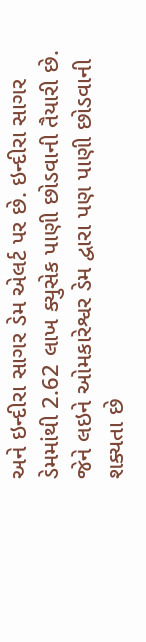અને ઇન્દીરા સાગર ડેમ એલર્ટ પર છે. ઇન્દીરા સાગર ડેમમાંથી 2.62 લાખ ક્યુસેક પાણી છોડવાની તૈયારી છે. જેને લઇને ઓમકારેશ્વર ડેમ દ્વારા પણ પાણી છોડવાની શક્યતા છે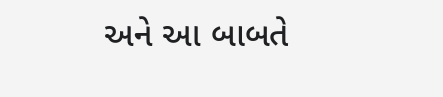અને આ બાબતે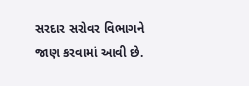સરદાર સરોવર વિભાગને જાણ કરવામાં આવી છે.